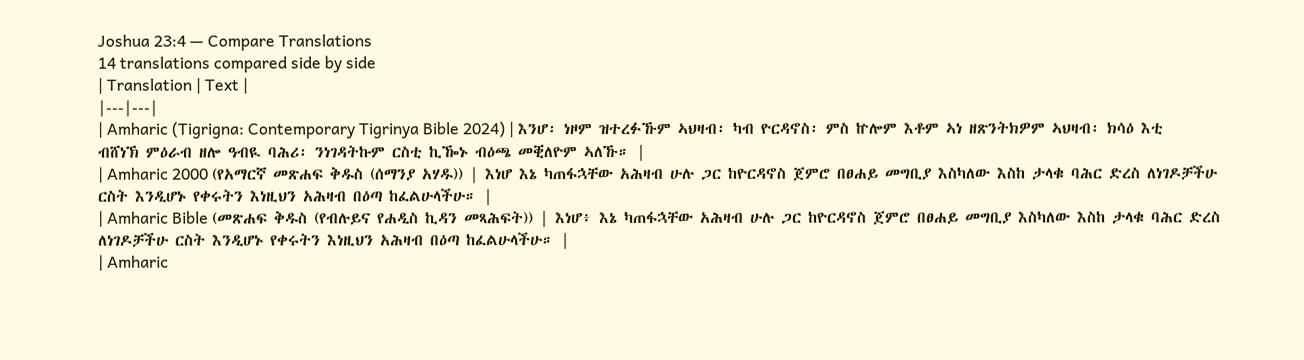Joshua 23:4 — Compare Translations
14 translations compared side by side
| Translation | Text |
|---|---|
| Amharic (Tigrigna: Contemporary Tigrinya Bible 2024) | እንሆ፡ ነዞም ዝተረፉኹም ኣህዛብ፡ ካብ ዮርዳኖስ፡ ምስ ኵሎም እቶም ኣነ ዘጽንትክዎም ኣህዛብ፡ ክሳዕ እቲ ብሸነኽ ምዕራብ ዘሎ ዓብዪ ባሕሪ፡ ንነገዳትኩም ርስቲ ኪዀኑ ብዕጫ መቒለዮም ኣለኹ። |
| Amharic 2000 (የአማርኛ መጽሐፍ ቅዱስ (ሰማንያ አሃዱ)) | እነሆ እኔ ካጠፋኋቸው አሕዛብ ሁሉ ጋር ከዮርዳኖስ ጀምሮ በፀሐይ መግቢያ እስካለው እስከ ታላቁ ባሕር ድረስ ለነገዶቻችሁ ርስት እንዲሆኑ የቀሩትን እነዚህን አሕዛብ በዕጣ ከፈልሁላችሁ። |
| Amharic Bible (መጽሐፍ ቅዱስ (የብሉይና የሐዲስ ኪዳን መጻሕፍት)) | እነሆ፥ እኔ ካጠፋኋቸው አሕዛብ ሁሉ ጋር ከዮርዳኖስ ጀምሮ በፀሐይ መግቢያ እስካለው እስከ ታላቁ ባሕር ድረስ ለነገዶቻችሁ ርስት እንዲሆኑ የቀሩትን እነዚህን አሕዛብ በዕጣ ከፈልሁላችሁ። |
| Amharic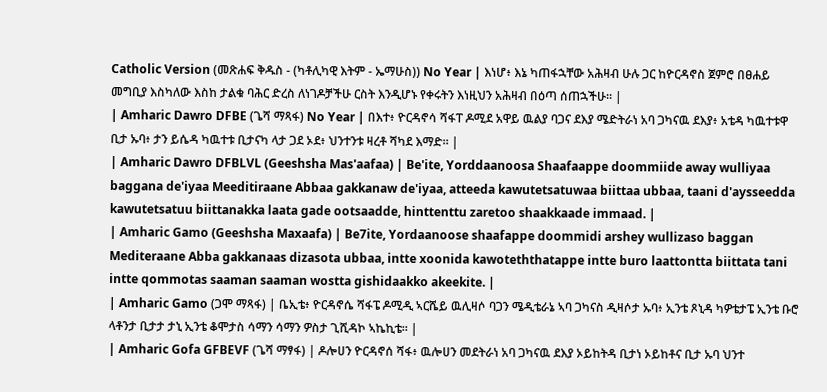Catholic Version (መጽሐፍ ቅዱስ - (ካቶሊካዊ እትም - ኤማሁስ)) No Year | እነሆ፥ እኔ ካጠፋኋቸው አሕዛብ ሁሉ ጋር ከዮርዳኖስ ጀምሮ በፀሐይ መግቢያ እስካለው እስከ ታልቁ ባሕር ድረስ ለነገዶቻችሁ ርስት እንዲሆኑ የቀሩትን እነዚህን አሕዛብ በዕጣ ሰጠኋችሁ። |
| Amharic Dawro DFBE (ጌሻ ማጻፋ) No Year | በእተ፥ ዮርዳኖሳ ሻፋፐ ዶሚደ አዋይ ዉልያ ባጋና ደእያ ሜድትራነ አባ ጋካናዉ ደእያ፥ አቴዳ ካዉተቱዋ ቢታ ኡባ፥ ታን ይሴዳ ካዉተቱ ቢታናካ ላታ ጋደ ኦደ፥ ህንተንቱ ዛረቶ ሻካደ እማድ። |
| Amharic Dawro DFBLVL (Geeshsha Mas'aafaa) | Be'ite, Yorddaanoosa Shaafaappe doommiide away wulliyaa baggana de'iyaa Meeditiraane Abbaa gakkanaw de'iyaa, atteeda kawutetsatuwaa biittaa ubbaa, taani d'aysseedda kawutetsatuu biittanakka laata gade ootsaadde, hinttenttu zaretoo shaakkaade immaad. |
| Amharic Gamo (Geeshsha Maxaafa) | Be7ite, Yordaanoose shaafappe doommidi arshey wullizaso baggan Mediteraane Abba gakkanaas dizasota ubbaa, intte xoonida kawoteththatappe intte buro laattontta biittata tani intte qommotas saaman saaman wostta gishidaakko akeekite. |
| Amharic Gamo (ጋሞ ማጻፋ) | ቤኢቴ፥ ዮርዳኖሴ ሻፋፔ ዶሚዲ ኣርሼይ ዉሊዛሶ ባጋን ሜዲቴራኔ ኣባ ጋካናስ ዲዛሶታ ኡባ፥ ኢንቴ ጾኒዳ ካዎቴታፔ ኢንቴ ቡሮ ላቶንታ ቢታታ ታኒ ኢንቴ ቆሞታስ ሳማን ሳማን ዎስታ ጊሺዳኮ ኣኬኪቴ። |
| Amharic Gofa GFBEVF (ጌሻ ማፃፋ) | ዶሎሀን ዮርዳኖሰ ሻፋ፥ ዉሎሀን መደትራነ አባ ጋካናዉ ደእያ ኦይከትዳ ቢታነ ኦይከቶና ቢታ ኡባ ህንተ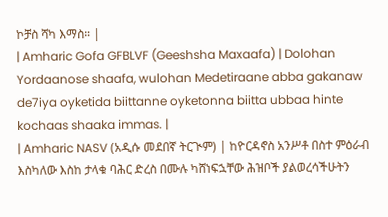ኮቻስ ሻካ እማስ። |
| Amharic Gofa GFBLVF (Geeshsha Maxaafa) | Dolohan Yordaanose shaafa, wulohan Medetiraane abba gakanaw de7iya oyketida biittanne oyketonna biitta ubbaa hinte kochaas shaaka immas. |
| Amharic NASV (አዲሱ መደበኛ ትርጒም) | ከዮርዳኖስ አንሥቶ በስተ ምዕራብ እስካለው እስከ ታላቁ ባሕር ድረስ በሙሉ ካሸነፍኋቸው ሕዝቦች ያልወረሳችሁትን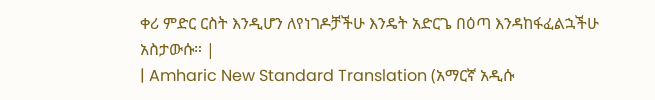ቀሪ ምድር ርስት እንዲሆን ለየነገዶቻችሁ እንዴት አድርጌ በዕጣ እንዳከፋፈልኋችሁ አስታውሱ። |
| Amharic New Standard Translation (አማርኛ አዲሱ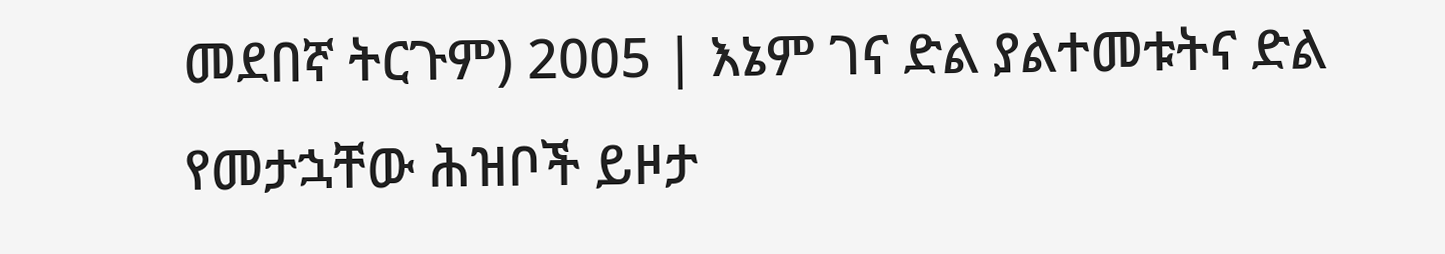መደበኛ ትርጉም) 2005 | እኔም ገና ድል ያልተመቱትና ድል የመታኋቸው ሕዝቦች ይዞታ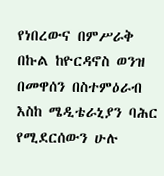የነበረውና በምሥራቅ በኩል ከዮርዳኖስ ወንዝ በመዋሰን በስተምዕራብ እስከ ሜዲቴራኒያን ባሕር የሚደርሰውን ሁሉ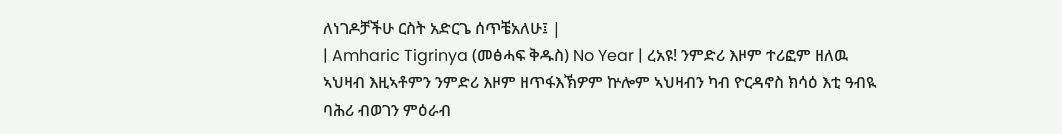ለነገዶቻችሁ ርስት አድርጌ ሰጥቼአለሁ፤ |
| Amharic Tigrinya (መፅሓፍ ቅዱስ) No Year | ረአዩ! ንምድሪ እዞም ተሪፎም ዘለዉ ኣህዛብ እዚኣቶምን ንምድሪ እዞም ዘጥፋእኽዎም ኵሎም ኣህዛብን ካብ ዮርዳኖስ ክሳዕ እቲ ዓብዪ ባሕሪ ብወገን ምዕራብ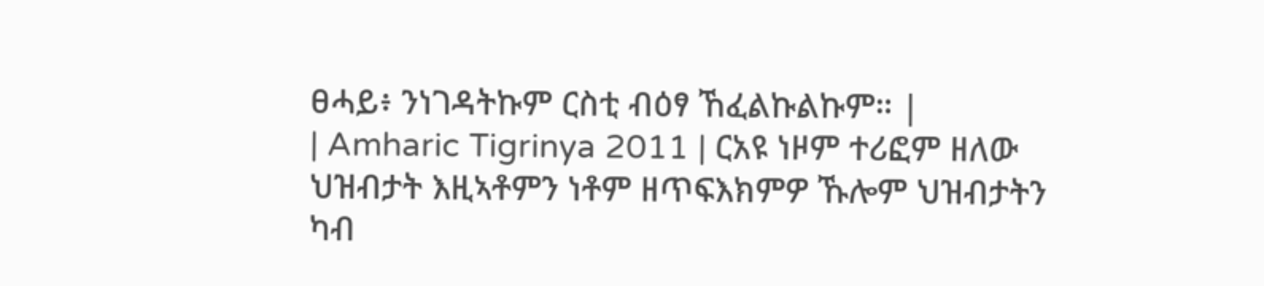ፀሓይ፥ ንነገዳትኩም ርስቲ ብዕፃ ኸፈልኩልኩም። |
| Amharic Tigrinya 2011 | ርአዩ ነዞም ተሪፎም ዘለው ህዝብታት እዚኣቶምን ነቶም ዘጥፍእክምዎ ኹሎም ህዝብታትን ካብ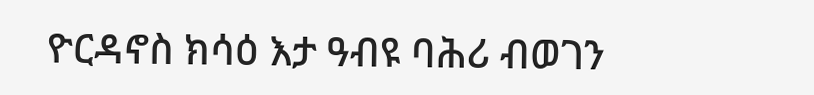ዮርዳኖስ ክሳዕ እታ ዓብዩ ባሕሪ ብወገን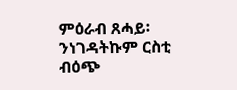ምዕራብ ጸሓይ፡ ንነገዳትኩም ርስቲ ብዕጭ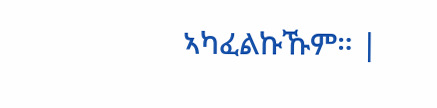ኣካፈልኩኹም። |